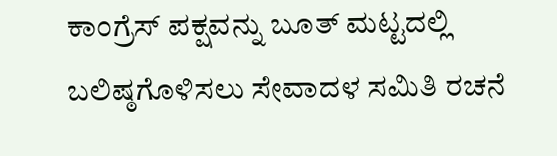ಕಾಂಗ್ರೆಸ್ ಪಕ್ಷವನ್ನು ಬೂತ್ ಮಟ್ಟದಲ್ಲಿ ಬಲಿಷ್ಠಗೊಳಿಸಲು ಸೇವಾದಳ ಸಮಿತಿ ರಚನೆ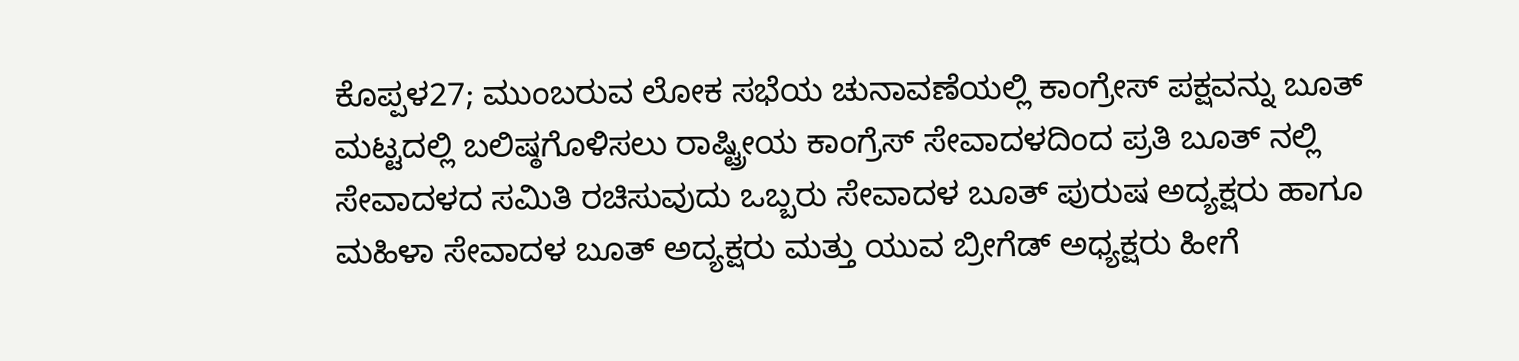ಕೊಪ್ಪಳ27; ಮುಂಬರುವ ಲೋಕ ಸಭೆಯ ಚುನಾವಣೆಯಲ್ಲಿ ಕಾಂಗ್ರೇಸ್ ಪಕ್ಷವನ್ನು ಬೂತ್ ಮಟ್ಟದಲ್ಲಿ ಬಲಿಷ್ಠಗೊಳಿಸಲು ರಾಷ್ಟ್ರೀಯ ಕಾಂಗ್ರೆಸ್ ಸೇವಾದಳದಿಂದ ಪ್ರತಿ ಬೂತ್ ನಲ್ಲಿ ಸೇವಾದಳದ ಸಮಿತಿ ರಚಿಸುವುದು ಒಬ್ಬರು ಸೇವಾದಳ ಬೂತ್ ಪುರುಷ ಅದ್ಯಕ್ಷರು ಹಾಗೂ ಮಹಿಳಾ ಸೇವಾದಳ ಬೂತ್ ಅದ್ಯಕ್ಷರು ಮತ್ತು ಯುವ ಬ್ರೀಗೆಡ್ ಅಧ್ಯಕ್ಷರು ಹೀಗೆ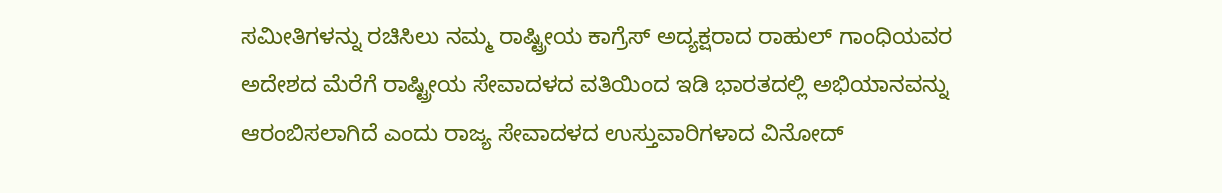ಸಮೀತಿಗಳನ್ನು ರಚಿಸಿಲು ನಮ್ಮ ರಾಷ್ಟ್ರೀಯ ಕಾಗ್ರೆಸ್ ಅದ್ಯಕ್ಷರಾದ ರಾಹುಲ್ ಗಾಂಧಿಯವರ ಅದೇಶದ ಮೆರೆಗೆ ರಾಷ್ಟ್ರೀಯ ಸೇವಾದಳದ ವತಿಯಿಂದ ಇಡಿ ಭಾರತದಲ್ಲಿ ಅಭಿಯಾನವನ್ನು ಆರಂಬಿಸಲಾಗಿದೆ ಎಂದು ರಾಜ್ಯ ಸೇವಾದಳದ ಉಸ್ತುವಾರಿಗಳಾದ ವಿನೋದ್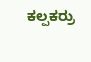ಕಲ್ಪಕರ್ರು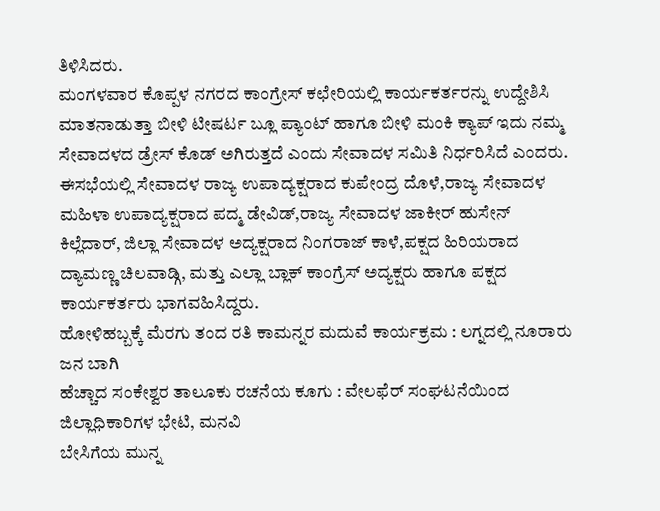ತಿಳಿಸಿದರು.
ಮಂಗಳವಾರ ಕೊಪ್ಪಳ ನಗರದ ಕಾಂಗ್ರೇಸ್ ಕಛೇರಿಯಲ್ಲಿ ಕಾರ್ಯಕರ್ತರನ್ನು ಉದ್ದೇಶಿಸಿ ಮಾತನಾಡುತ್ತಾ ಬೀಳಿ ಟೀಷರ್ಟ ಬ್ಲೂ ಪ್ಯಾಂಟ್ ಹಾಗೂ ಬೀಳಿ ಮಂಕಿ ಕ್ಯಾಪ್ ಇದು ನಮ್ಮ ಸೇವಾದಳದ ಡ್ರೇಸ್ ಕೊಡ್ ಅಗಿರುತ್ತದೆ ಎಂದು ಸೇವಾದಳ ಸಮಿತಿ ನಿರ್ಧರಿಸಿದೆ ಎಂದರು. ಈಸಭೆಯಲ್ಲಿ ಸೇವಾದಳ ರಾಜ್ಯ ಉಪಾದ್ಯಕ್ಷರಾದ ಕುಪೇಂದ್ರ ದೊಳೆ,ರಾಜ್ಯ ಸೇವಾದಳ ಮಹಿಳಾ ಉಪಾದ್ಯಕ್ಷರಾದ ಪದ್ಮ ಡೇವಿಡ್,ರಾಜ್ಯ ಸೇವಾದಳ ಜಾಕೀರ್ ಹುಸೇನ್ ಕಿಲ್ಲೆದಾರ್, ಜಿಲ್ಲಾ ಸೇವಾದಳ ಅದ್ಯಕ್ಷರಾದ ನಿಂಗರಾಜ್ ಕಾಳೆ,ಪಕ್ಷದ ಹಿರಿಯರಾದ ದ್ಯಾಮಣ್ಣ ಚಿಲವಾಡ್ಗಿ, ಮತ್ತು ಎಲ್ಲಾ ಬ್ಲಾಕ್ ಕಾಂಗ್ರೆಸ್ ಅದ್ಯಕ್ಷರು ಹಾಗೂ ಪಕ್ಷದ ಕಾರ್ಯಕರ್ತರು ಭಾಗವಹಿಸಿದ್ದರು.
ಹೋಳಿಹಬ್ಬಕ್ಕೆ ಮೆರಗು ತಂದ ರತಿ ಕಾಮನ್ನರ ಮದುವೆ ಕಾರ್ಯಕ್ರಮ : ಲಗ್ನದಲ್ಲಿ ನೂರಾರು ಜನ ಬಾಗಿ
ಹೆಚ್ಚಾದ ಸಂಕೇಶ್ವರ ತಾಲೂಕು ರಚನೆಯ ಕೂಗು : ವೇಲಫೆರ್ ಸಂಘಟನೆಯಿಂದ ಜಿಲ್ಲಾಧಿಕಾರಿಗಳ ಭೇಟಿ, ಮನವಿ
ಬೇಸಿಗೆಯ ಮುನ್ನ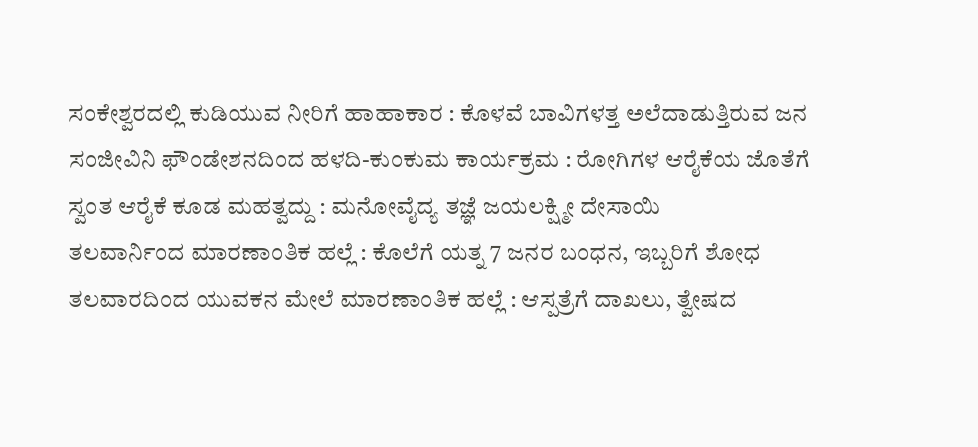ಸಂಕೇಶ್ವರದಲ್ಲಿ ಕುಡಿಯುವ ನೀರಿಗೆ ಹಾಹಾಕಾರ : ಕೊಳವೆ ಬಾವಿಗಳತ್ತ ಅಲೆದಾಡುತ್ತಿರುವ ಜನ
ಸಂಜೀವಿನಿ ಫೌಂಡೇಶನದಿಂದ ಹಳದಿ-ಕುಂಕುಮ ಕಾರ್ಯಕ್ರಮ : ರೋಗಿಗಳ ಆರೈಕೆಯ ಜೊತೆಗೆ ಸ್ವಂತ ಆರೈಕೆ ಕೂಡ ಮಹತ್ವದ್ದು : ಮನೋವೈದ್ಯ ತಜ್ಞೆ ಜಯಲಕ್ಷ್ಮೀ ದೇಸಾಯಿ
ತಲವಾರ್ನಿಂದ ಮಾರಣಾಂತಿಕ ಹಲ್ಲೆ : ಕೊಲೆಗೆ ಯತ್ನ 7 ಜನರ ಬಂಧನ, ಇಬ್ಬರಿಗೆ ಶೋಧ
ತಲವಾರದಿಂದ ಯುವಕನ ಮೇಲೆ ಮಾರಣಾಂತಿಕ ಹಲ್ಲೆ : ಆಸ್ಪತ್ರೆಗೆ ದಾಖಲು, ತ್ವೇಷದ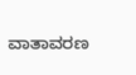ವಾತಾವರಣ